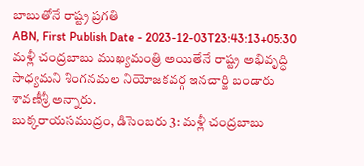బాబుతోనే రాష్ట్ర ప్రగతి
ABN, First Publish Date - 2023-12-03T23:43:13+05:30
మళ్లీ చంద్రబాబు ముఖ్యమంత్రి అయితేనే రాష్ట్ర అభివృద్ధి సాధ్యమని శింగనమల నియోజకవర్గ ఇనచార్జి బండారు శావణీశ్రీ అన్నారు.
బుక్కరాయసముద్రం, డిసెంబరు 3: మళ్లీ చంద్రబాబు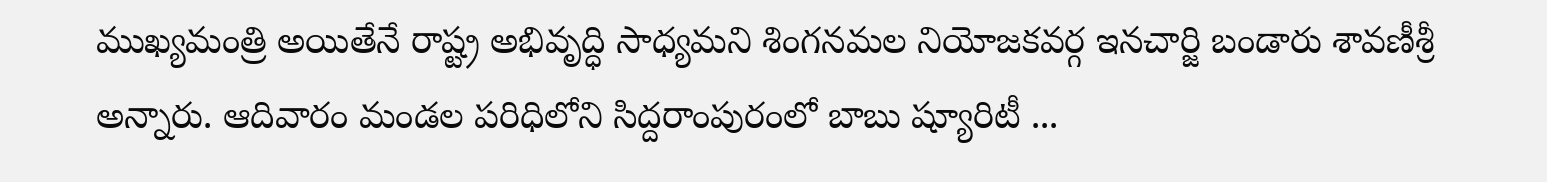ముఖ్యమంత్రి అయితేనే రాష్ట్ర అభివృద్ధి సాధ్యమని శింగనమల నియోజకవర్గ ఇనచార్జి బండారు శావణీశ్రీ అన్నారు. ఆదివారం మండల పరిధిలోని సిద్దరాంపురంలో బాబు ష్యూరిటీ ...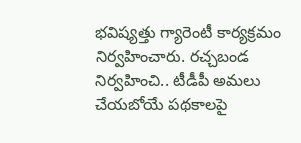భవిష్యత్తు గ్యారెంటీ కార్యక్రమం నిర్వహించారు. రచ్చబండ నిర్వహించి.. టీడీపీ అమలు చేయబోయే పథకాలపై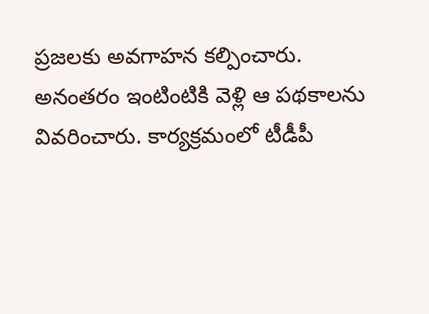ప్రజలకు అవగాహన కల్పించారు. అనంతరం ఇంటింటికి వెళ్లి ఆ పథకాలను వివరించారు. కార్యక్రమంలో టీడీపీ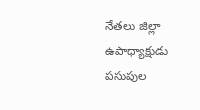నేతలు జిల్లా ఉపాధ్యాక్షుడు పసుపుల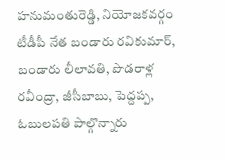హనుమంతురెడ్డి, నియోజకవర్గం టీడీపీ నేత బండారు రవికుమార్, బండారు లీలావతి, పొడరాళ్ల రవీంద్రా, జీసీబాబు, పెద్దప్ప, ఓబులపతి పాల్గొన్నారు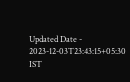Updated Date - 2023-12-03T23:43:15+05:30 IST